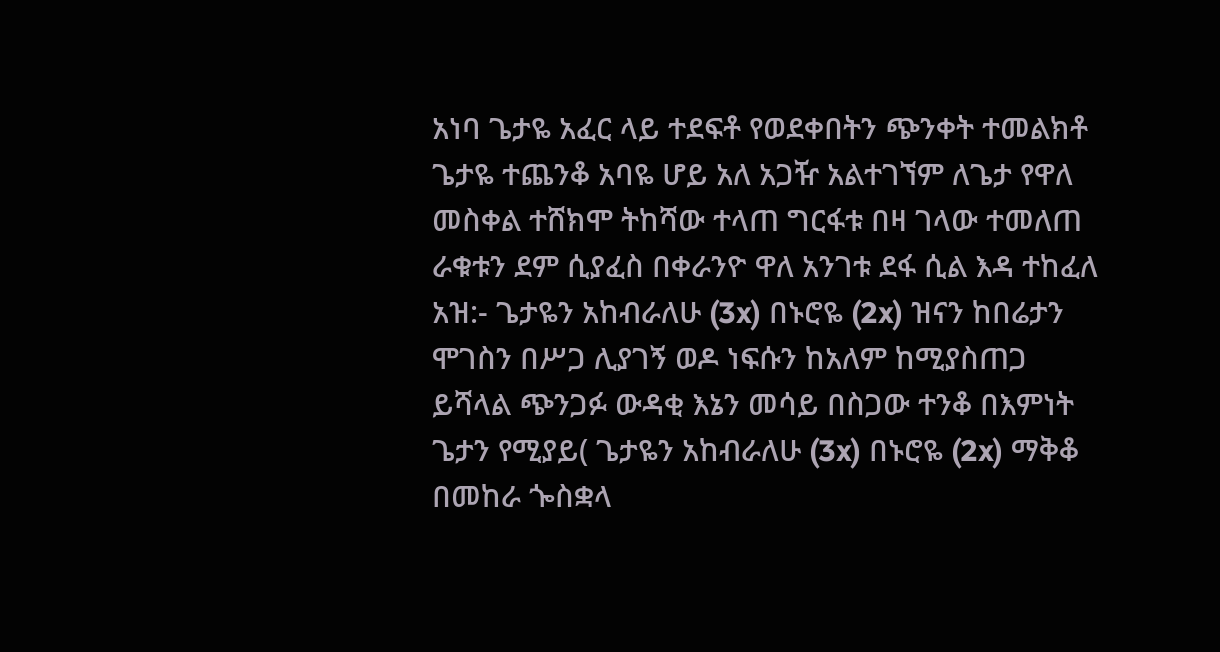አነባ ጌታዬ አፈር ላይ ተደፍቶ የወደቀበትን ጭንቀት ተመልክቶ ጌታዬ ተጨንቆ አባዬ ሆይ አለ አጋዥ አልተገኘም ለጌታ የዋለ መስቀል ተሸክሞ ትከሻው ተላጠ ግርፋቱ በዛ ገላው ተመለጠ ራቁቱን ደም ሲያፈስ በቀራንዮ ዋለ አንገቱ ደፋ ሲል እዳ ተከፈለ አዝ:- ጌታዬን አከብራለሁ (3x) በኑሮዬ (2x) ዝናን ከበሬታን ሞገስን በሥጋ ሊያገኝ ወዶ ነፍሱን ከአለም ከሚያስጠጋ ይሻላል ጭንጋፉ ውዳቂ እኔን መሳይ በስጋው ተንቆ በእምነት ጌታን የሚያይ( ጌታዬን አከብራለሁ (3x) በኑሮዬ (2x) ማቅቆ በመከራ ጐስቋላ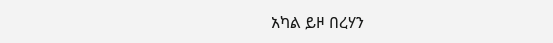አካል ይዞ በረሃን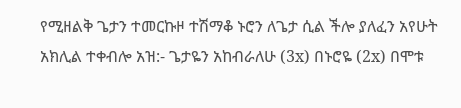የሚዘልቅ ጌታን ተመርኩዞ ተሽማቆ ኑሮን ለጌታ ሲል ችሎ ያለፈን አየሁት አክሊል ተቀብሎ አዝ:- ጌታዬን አከብራለሁ (3x) በኑሮዬ (2x) በሞቱ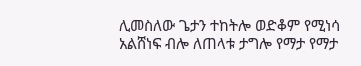ሊመስለው ጌታን ተከትሎ ወድቆም የሚነሳ አልሸነፍ ብሎ ለጠላቱ ታግሎ የማታ የማታ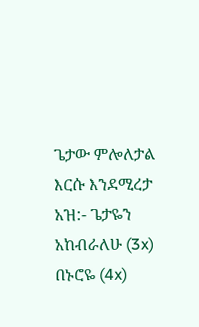ጌታው ምሎለታል እርሱ እንደሚረታ አዝ:- ጌታዬን አከብራለሁ (3x) በኑሮዬ (4x)